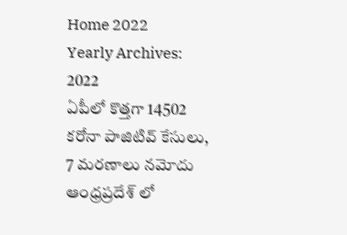Home 2022
Yearly Archives: 2022
ఏపీలో కొత్తగా 14502 కరోనా పాజిటివ్ కేసులు, 7 మరణాలు నమోదు
ఆంధ్రప్రదేశ్ లో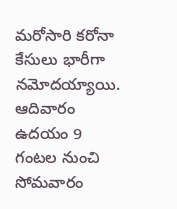మరోసారి కరోనా కేసులు భారీగా నమోదయ్యాయి. ఆదివారం ఉదయం 9 గంటల నుంచి సోమవారం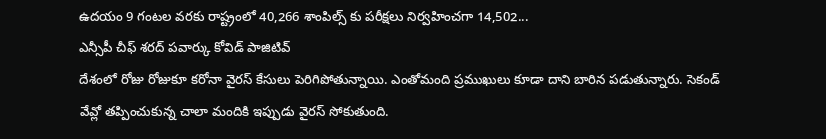ఉదయం 9 గంటల వరకు రాష్ట్రంలో 40,266 శాంపిల్స్ కు పరీక్షలు నిర్వహించగా 14,502...
ఎన్సీపీ చీఫ్ శరద్ పవార్కు కోవిడ్ పాజిటివ్
దేశంలో రోజు రోజుకూ కరోనా వైరస్ కేసులు పెరిగిపోతున్నాయి. ఎంతోమంది ప్రముఖులు కూడా దాని బారిన పడుతున్నారు. సెకండ్ వేవ్లో తప్పించుకున్న చాలా మందికి ఇప్పుడు వైరస్ సోకుతుంది.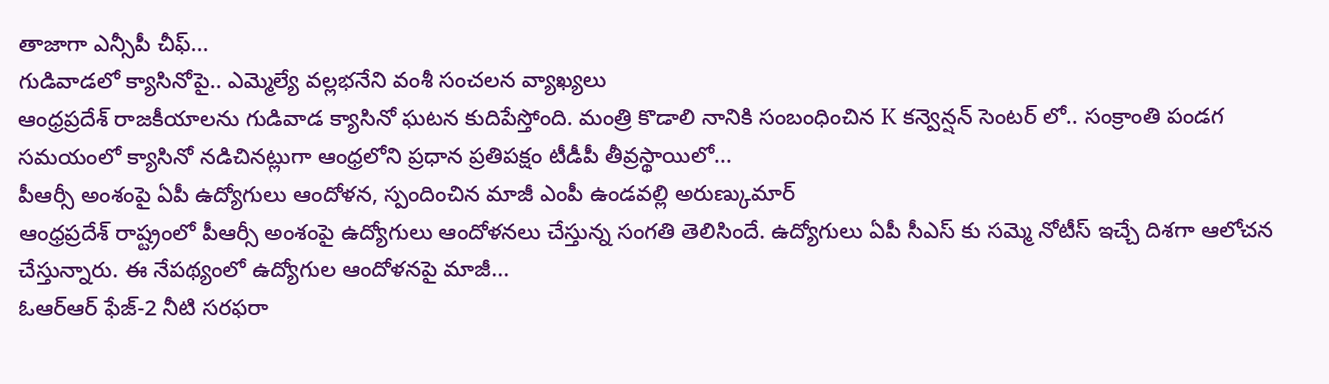తాజాగా ఎన్సీపీ చీఫ్...
గుడివాడలో క్యాసినోపై.. ఎమ్మెల్యే వల్లభనేని వంశీ సంచలన వ్యాఖ్యలు
ఆంధ్రప్రదేశ్ రాజకీయాలను గుడివాడ క్యాసినో ఘటన కుదిపేస్తోంది. మంత్రి కొడాలి నానికి సంబంధించిన K కన్వెన్షన్ సెంటర్ లో.. సంక్రాంతి పండగ సమయంలో క్యాసినో నడిచినట్లుగా ఆంధ్రలోని ప్రధాన ప్రతిపక్షం టీడీపీ తీవ్రస్థాయిలో...
పీఆర్సీ అంశంపై ఏపీ ఉద్యోగులు ఆందోళన, స్పందించిన మాజీ ఎంపీ ఉండవల్లి అరుణ్కుమార్
ఆంధ్రప్రదేశ్ రాష్ట్రంలో పీఆర్సీ అంశంపై ఉద్యోగులు ఆందోళనలు చేస్తున్న సంగతి తెలిసిందే. ఉద్యోగులు ఏపీ సీఎస్ కు సమ్మె నోటీస్ ఇచ్చే దిశగా ఆలోచన చేస్తున్నారు. ఈ నేపథ్యంలో ఉద్యోగుల ఆందోళనపై మాజీ...
ఓఆర్ఆర్ ఫేజ్-2 నీటి సరఫరా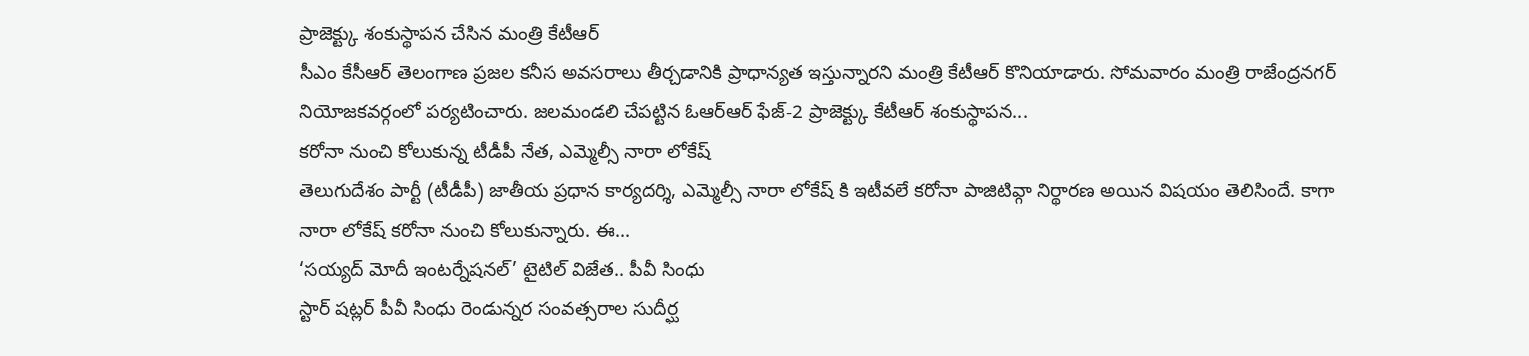ప్రాజెక్ట్కు శంకుస్థాపన చేసిన మంత్రి కేటీఆర్
సీఎం కేసీఆర్ తెలంగాణ ప్రజల కనీస అవసరాలు తీర్చడానికి ప్రాధాన్యత ఇస్తున్నారని మంత్రి కేటీఆర్ కొనియాడారు. సోమవారం మంత్రి రాజేంద్రనగర్ నియోజకవర్గంలో పర్యటించారు. జలమండలి చేపట్టిన ఓఆర్ఆర్ ఫేజ్-2 ప్రాజెక్ట్కు కేటీఆర్ శంకుస్థాపన...
కరోనా నుంచి కోలుకున్న టీడీపీ నేత, ఎమ్మెల్సీ నారా లోకేష్
తెలుగుదేశం పార్టీ (టీడీపీ) జాతీయ ప్రధాన కార్యదర్శి, ఎమ్మెల్సీ నారా లోకేష్ కి ఇటీవలే కరోనా పాజిటివ్గా నిర్థారణ అయిన విషయం తెలిసిందే. కాగా నారా లోకేష్ కరోనా నుంచి కోలుకున్నారు. ఈ...
‘సయ్యద్ మోదీ ఇంటర్నేషనల్’ టైటిల్ విజేత.. పీవీ సింధు
స్టార్ షట్లర్ పీవీ సింధు రెండున్నర సంవత్సరాల సుదీర్ఘ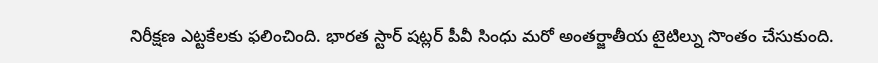నిరీక్షణ ఎట్టకేలకు ఫలించింది. భారత స్టార్ షట్లర్ పీవీ సింధు మరో అంతర్జాతీయ టైటిల్ను సొంతం చేసుకుంది.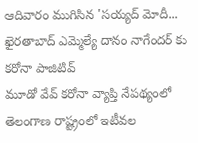ఆదివారం ముగిసిన 'సయ్యద్ మోదీ...
ఖైరతాబాద్ ఎమ్మెల్యే దానం నాగేందర్ కు కరోనా పాజిటివ్
మూడో వేవ్ కరోనా వ్యాప్తి నేపథ్యంలో తెలంగాణ రాష్ట్రంలో ఇటీవల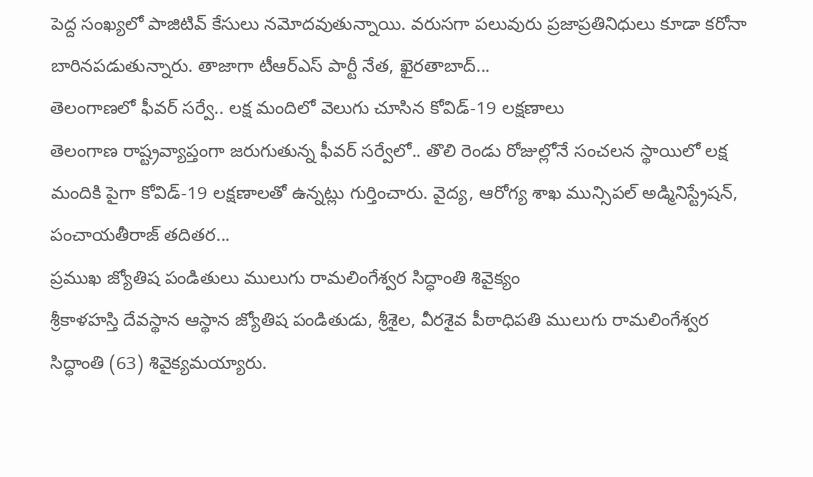పెద్ద సంఖ్యలో పాజిటివ్ కేసులు నమోదవుతున్నాయి. వరుసగా పలువురు ప్రజాప్రతినిధులు కూడా కరోనా బారినపడుతున్నారు. తాజాగా టీఆర్ఎస్ పార్టీ నేత, ఖైరతాబాద్...
తెలంగాణలో ఫీవర్ సర్వే.. లక్ష మందిలో వెలుగు చూసిన కోవిడ్-19 లక్షణాలు
తెలంగాణ రాష్ట్రవ్యాప్తంగా జరుగుతున్న ఫీవర్ సర్వేలో.. తొలి రెండు రోజుల్లోనే సంచలన స్థాయిలో లక్ష మందికి పైగా కోవిడ్-19 లక్షణాలతో ఉన్నట్లు గుర్తించారు. వైద్య, ఆరోగ్య శాఖ మున్సిపల్ అడ్మినిస్ట్రేషన్, పంచాయతీరాజ్ తదితర...
ప్రముఖ జ్యోతిష పండితులు ములుగు రామలింగేశ్వర సిద్ధాంతి శివైక్యం
శ్రీకాళహస్తి దేవస్థాన ఆస్థాన జ్యోతిష పండితుడు, శ్రీశైల, వీరశైవ పీఠాధిపతి ములుగు రామలింగేశ్వర సిద్ధాంతి (63) శివైక్యమయ్యారు.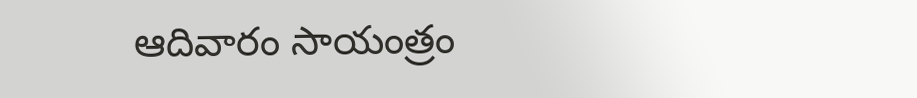ఆదివారం సాయంత్రం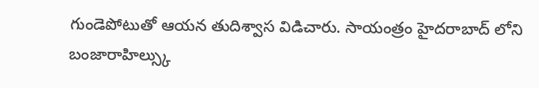గుండెపోటుతో ఆయన తుదిశ్వాస విడిచారు. సాయంత్రం హైదరాబాద్ లోని బంజారాహిల్స్కు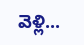వెళ్లి...